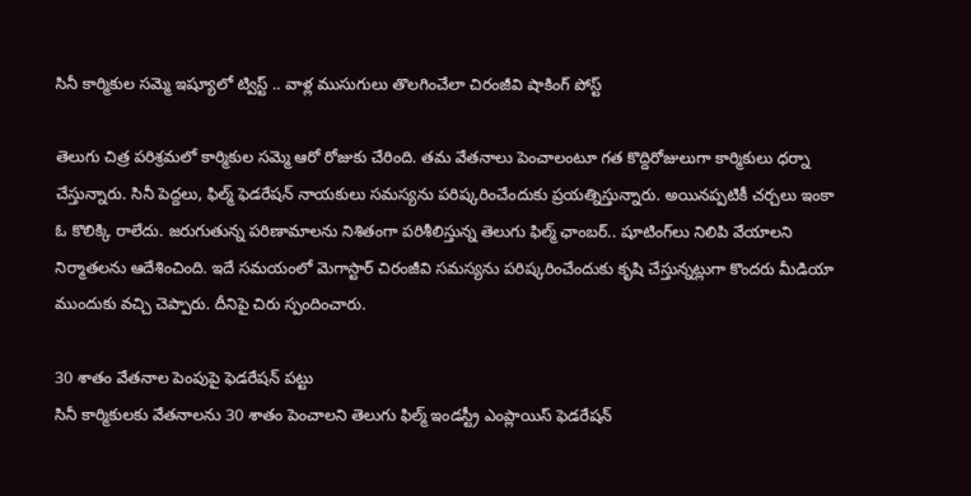సినీ కార్మికుల సమ్మె ఇష్యూలో ట్విస్ట్ .. వాళ్ల ముసుగులు తొలగించేలా చిరంజీవి షాకింగ్ పోస్ట్

తెలుగు చిత్ర పరిశ్రమలో కార్మికుల సమ్మె ఆరో రోజుకు చేరింది. తమ వేతనాలు పెంచాలంటూ గత కొద్దిరోజులుగా కార్మికులు ధర్నా చేస్తున్నారు. సినీ పెద్దలు, ఫిల్మ్ ఫెడరేషన్ నాయకులు సమస్యను పరిష్కరించేందుకు ప్రయత్నిస్తున్నారు. అయినప్పటికీ చర్చలు ఇంకా ఓ కొలిక్కి రాలేదు. జరుగుతున్న పరిణామాలను నిశితంగా పరిశీలిస్తున్న తెలుగు ఫిల్మ్ ఛాంబర్.. షూటింగ్‌లు నిలిపి వేయాలని నిర్మాతలను ఆదేశించింది. ఇదే సమయంలో మెగాస్టార్ చిరంజీవి సమస్యను పరిష్కరించేందుకు కృషి చేస్తున్నట్లుగా కొందరు మీడియా ముందుకు వచ్చి చెప్పారు. దీనిపై చిరు స్పందించారు.

30 శాతం వేతనాల పెంపుపై ఫెడరేషన్ పట్టు
సినీ కార్మికులకు వేతనాలను 30 శాతం పెంచాలని తెలుగు ఫిల్మ్ ఇండస్ట్రీ ఎంప్లాయిస్ ఫెడరేషన్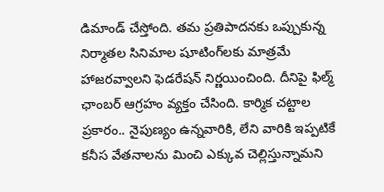డిమాండ్ చేస్తోంది. తమ ప్రతిపాదనకు ఒప్పుకున్న నిర్మాతల సినిమాల షూటింగ్‌లకు మాత్రమే హాజరవ్వాలని ఫెడరేషన్ నిర్ణయించింది. దీనిపై ఫిల్మ్ ఛాంబర్ ఆగ్రహం వ్యక్తం చేసింది. కార్మిక చట్టాల ప్రకారం.. నైపుణ్యం ఉన్నవారికి, లేని వారికి ఇప్పటికే కనీస వేతనాలను మించి ఎక్కువ చెల్లిస్తున్నామని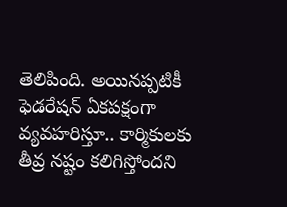తెలిపింది. అయినప్పటికీ ఫెడరేషన్ ఏకపక్షంగా వ్యవహరిస్తూ.. కార్మికులకు తీవ్ర నష్టం కలిగిస్తోందని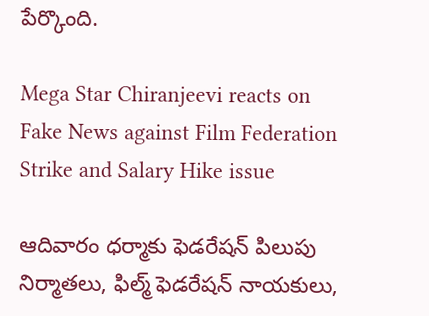పేర్కొంది.

Mega Star Chiranjeevi reacts on Fake News against Film Federation Strike and Salary Hike issue

ఆదివారం ధర్మాకు ఫెడరేషన్ పిలుపు
నిర్మాతలు, ఫిల్మ్ ఫెడరేషన్ నాయకులు,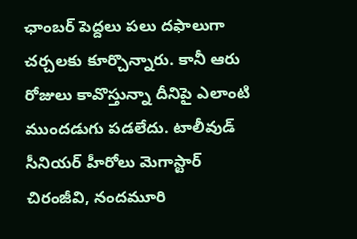ఛాంబర్ పెద్దలు పలు దఫాలుగా చర్చలకు కూర్చొన్నారు. కానీ ఆరు రోజులు కావొస్తున్నా దీనిపై ఎలాంటి ముందడుగు పడలేదు. టాలీవుడ్ సీనియర్ హీరోలు మెగాస్టార్ చిరంజీవి, నందమూరి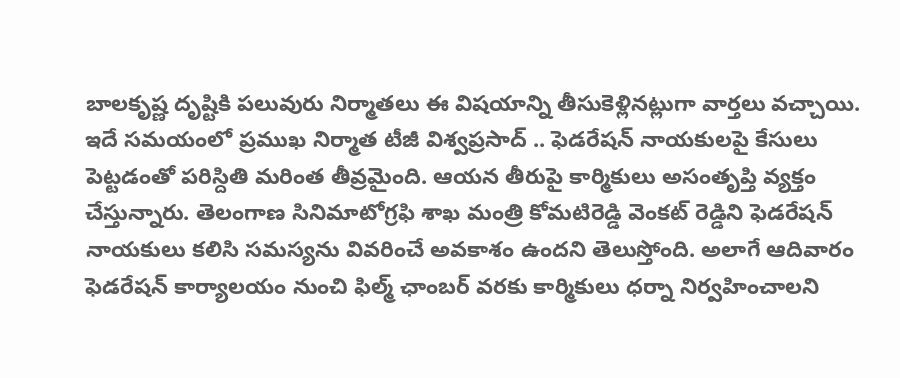బాలకృష్ణ దృష్టికి పలువురు నిర్మాతలు ఈ విషయాన్ని తీసుకెళ్లినట్లుగా వార్తలు వచ్చాయి. ఇదే సమయంలో ప్రముఖ నిర్మాత టీజీ విశ్వప్రసాద్ .. ఫెడరేషన్ నాయకులపై కేసులు పెట్టడంతో పరిస్దితి మరింత తీవ్రమైంది. ఆయన తీరుపై కార్మికులు అసంతృప్తి వ్యక్తం చేస్తున్నారు. తెలంగాణ సినిమాటోగ్రఫి శాఖ మంత్రి కోమటిరెడ్డి వెంకట్ రెడ్డిని ఫెడరేషన్ నాయకులు కలిసి సమస్యను వివరించే అవకాశం ఉందని తెలుస్తోంది. అలాగే ఆదివారం ఫెడరేషన్ కార్యాలయం నుంచి ఫిల్మ్ ఛాంబర్ వరకు కార్మికులు ధర్నా నిర్వహించాలని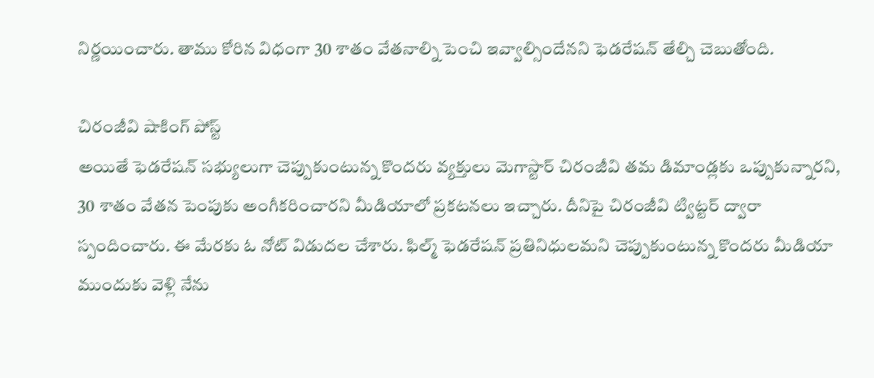నిర్ణయించారు. తాము కోరిన విధంగా 30 శాతం వేతనాల్ని పెంచి ఇవ్వాల్సిందేనని ఫెడరేషన్ తేల్చి చెబుతోంది.

చిరంజీవి షాకింగ్ పోస్ట్
అయితే ఫెడరేషన్ సభ్యులుగా చెప్పుకుంటున్న కొందరు వ్యక్తులు మెగాస్టార్ చిరంజీవి తమ డిమాండ్లకు ఒప్పుకున్నారని, 30 శాతం వేతన పెంపుకు అంగీకరించారని మీడియాలో ప్రకటనలు ఇచ్చారు. దీనిపై చిరంజీవి ట్విట్టర్ ద్వారా స్పందించారు. ఈ మేరకు ఓ నోట్ విడుదల చేశారు. ఫిల్మ్ ఫెడరేషన్ ప్రతినిధులమని చెప్పుకుంటున్న కొందరు మీడియా ముందుకు వెళ్లి నేను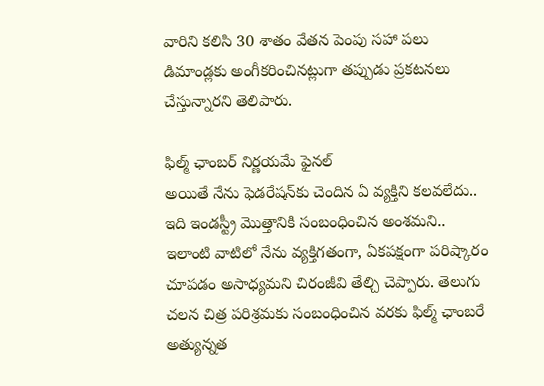వారిని కలిసి 30 శాతం వేతన పెంపు సహా పలు డిమాండ్లకు అంగీకరించినట్లుగా తప్పుడు ప్రకటనలు చేస్తున్నారని తెలిపారు.

ఫిల్మ్ ఛాంబర్ నిర్ణయమే ఫైనల్
అయితే నేను ఫెడరేషన్‌కు చెందిన ఏ వ్యక్తిని కలవలేదు.. ఇది ఇండస్ట్రీ మొత్తానికి సంబంధించిన అంశమని.. ఇలాంటి వాటిలో నేను వ్యక్తిగతంగా, ఏకపక్షంగా పరిష్కారం చూపడం అసాధ్యమని చిరంజీవి తేల్చి చెప్పారు. తెలుగు చలన చిత్ర పరిశ్రమకు సంబంధించిన వరకు ఫిల్మ్ ఛాంబరే అత్యున్నత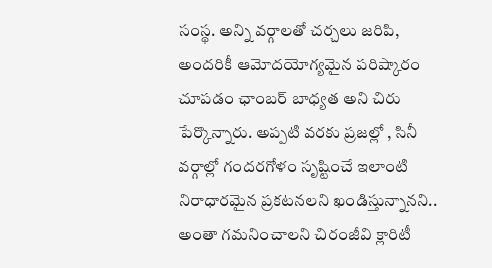సంస్థ. అన్ని వర్గాలతో చర్చలు జరిపి, అందరికీ ఆమోదయోగ్యమైన పరిష్కారం చూపడం ఛాంబర్ బాధ్యత అని చిరు పేర్కొన్నారు. అప్పటి వరకు ప్రజల్లో , సినీ వర్గాల్లో గందరగోళం సృష్టించే ఇలాంటి నిరాధారమైన ప్రకటనలని ఖండిస్తున్నానని.. అంతా గమనించాలని చిరంజీవి క్లారిటీ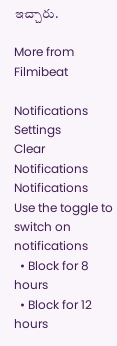ఇచ్చారు.

More from Filmibeat

Notifications
Settings
Clear Notifications
Notifications
Use the toggle to switch on notifications
  • Block for 8 hours
  • Block for 12 hours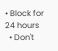• Block for 24 hours
  • Don't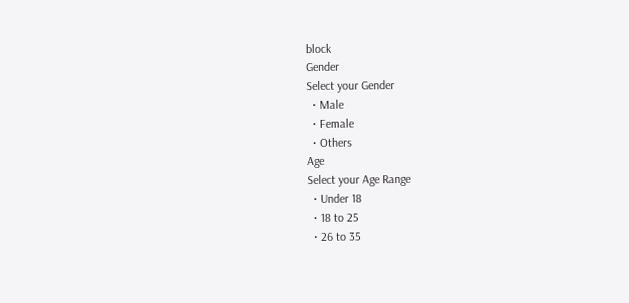block
Gender
Select your Gender
  • Male
  • Female
  • Others
Age
Select your Age Range
  • Under 18
  • 18 to 25
  • 26 to 35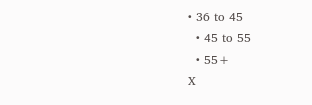• 36 to 45
  • 45 to 55
  • 55+
X